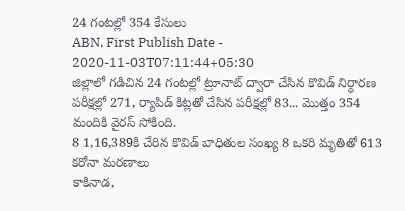24 గంటల్లో 354 కేసులు
ABN, First Publish Date - 2020-11-03T07:11:44+05:30
జిల్లాలో గడిచిన 24 గంటల్లో ట్రూనాట్ ద్వారా చేసిన కొవిడ్ నిర్ధారణ పరీక్షల్లో 271, ర్యాపిడ్ కిట్లతో చేసిన పరీక్షల్లో 83... మొత్తం 354 మందికి వైరస్ సోకింది.
8 1,16,389కి చేరిన కొవిడ్ బాధితుల సంఖ్య 8 ఒకరి మృతితో 613 కరోనా మరణాలు
కాకినాడ,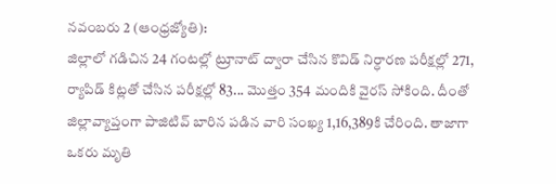నవంబరు 2 (ఆంధ్రజ్యోతి):
జిల్లాలో గడిచిన 24 గంటల్లో ట్రూనాట్ ద్వారా చేసిన కొవిడ్ నిర్ధారణ పరీక్షల్లో 271, ర్యాపిడ్ కిట్లతో చేసిన పరీక్షల్లో 83... మొత్తం 354 మందికి వైరస్ సోకింది. దీంతో జిల్లావ్యాప్తంగా పాజిటివ్ బారిన పడిన వారి సంఖ్య 1,16,389కి చేరింది. తాజాగా ఒకరు మృతి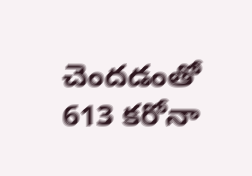చెందడంతో 613 కరోనా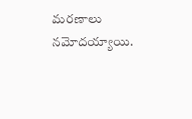మరణాలు నమోదయ్యాయి.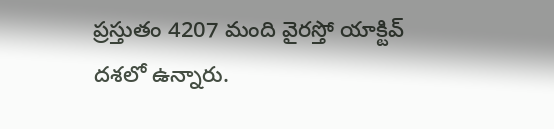ప్రస్తుతం 4207 మంది వైరస్తో యాక్టివ్ దశలో ఉన్నారు.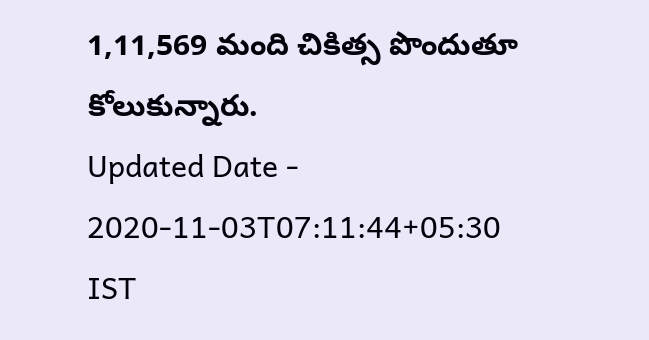1,11,569 మంది చికిత్స పొందుతూ కోలుకున్నారు.
Updated Date - 2020-11-03T07:11:44+05:30 IST